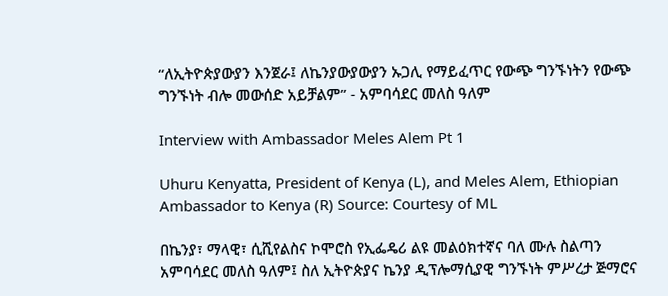“ለኢትዮጵያውያን እንጀራ፤ ለኬንያውያውያን ኡጋሊ የማይፈጥር የውጭ ግንኙነትን የውጭ ግንኙነት ብሎ መውሰድ አይቻልም” - አምባሳደር መለስ ዓለም

Interview with Ambassador Meles Alem Pt 1

Uhuru Kenyatta, President of Kenya (L), and Meles Alem, Ethiopian Ambassador to Kenya (R) Source: Courtesy of ML

በኬንያ፣ ማላዊ፣ ሲሺየልስና ኮሞሮስ የኢፌዴሪ ልዩ መልዕክተኛና ባለ ሙሉ ስልጣን አምባሳደር መለስ ዓለም፤ ስለ ኢትዮጵያና ኬንያ ዲፕሎማሲያዊ ግንኙነት ምሥረታ ጅማሮና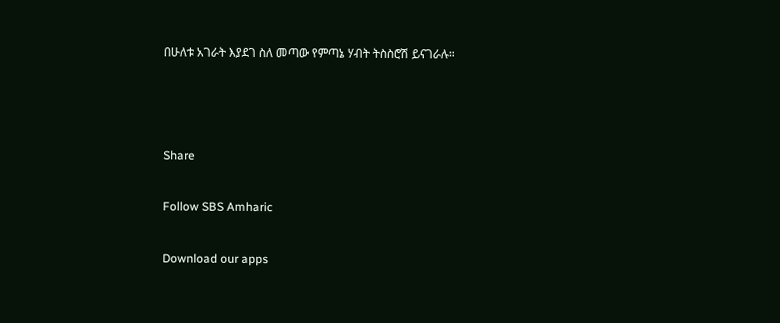በሁለቱ አገራት እያደገ ስለ መጣው የምጣኔ ሃብት ትስስሮሽ ይናገራሉ።



Share

Follow SBS Amharic

Download our apps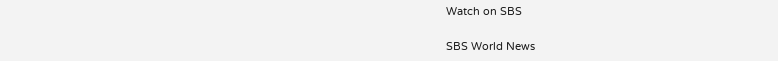Watch on SBS

SBS World News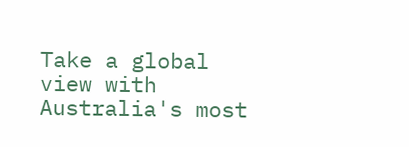Take a global view with Australia's most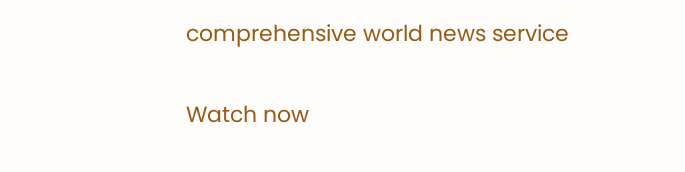comprehensive world news service

Watch now